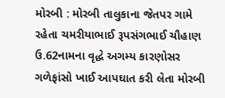મોરબી : મોરબી તાલુકાના જેતપર ગામે રહેતા ચમરીયાભાઈ રૂપસંગભાઈ ચૌહાણ ઉ.62નામના વૃદ્ધે અગમ્ય કારણોસર ગળેફાંસો ખાઈ આપઘાત કરી લેતા મોરબી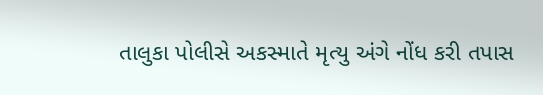તાલુકા પોલીસે અકસ્માતે મૃત્યુ અંગે નોંધ કરી તપાસ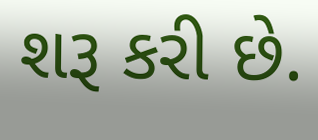શરૂ કરી છે.